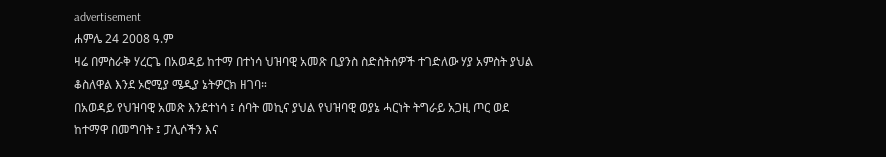advertisement
ሐምሌ 24 2008 ዓ.ም
ዛሬ በምስራቅ ሃረርጌ በአወዳይ ከተማ በተነሳ ህዝባዊ አመጽ ቢያንስ ስድስትሰዎች ተገድለው ሃያ አምስት ያህል ቆስለዋል እንደ ኦሮሚያ ሜዲያ ኔትዎርክ ዘገባ።
በአወዳይ የህዝባዊ አመጽ እንደተነሳ ፤ ሰባት መኪና ያህል የህዝባዊ ወያኔ ሓርነት ትግራይ አጋዚ ጦር ወደ ከተማዋ በመግባት ፤ ፓሊሶችን እና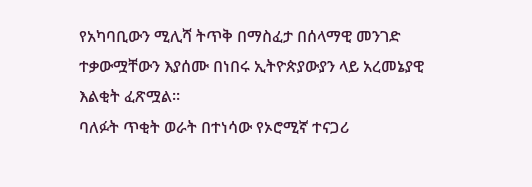የአካባቢውን ሚሊሻ ትጥቅ በማስፈታ በሰላማዊ መንገድ ተቃውሟቸውን እያሰሙ በነበሩ ኢትዮጵያውያን ላይ አረመኔያዊ እልቂት ፈጽሟል።
ባለፉት ጥቂት ወራት በተነሳው የኦሮሚኛ ተናጋሪ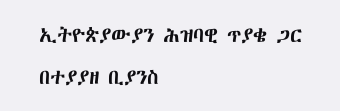ኢትዮጵያውያን ሕዝባዊ ጥያቄ ጋር በተያያዘ ቢያንስ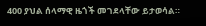400 ያህል ሰላማዊ ዜጎች መገደላቸው ይታወሳል።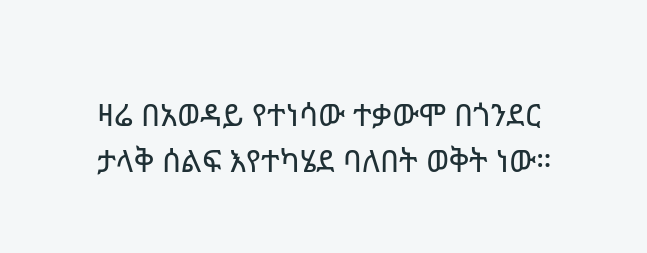ዛሬ በአወዳይ የተነሳው ተቃውሞ በጎንደር ታላቅ ሰልፍ እየተካሄደ ባለበት ወቅት ነው።